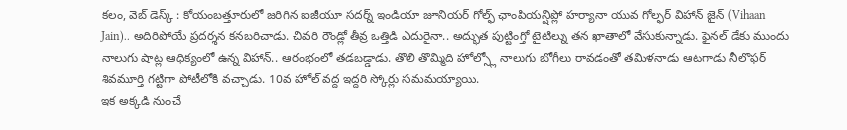కలం, వెబ్ డెస్క్ : కోయంబత్తూరులో జరిగిన ఐజీయూ సదర్న్ ఇండియా జూనియర్ గోల్ఫ్ ఛాంపియన్షిప్లో హర్యానా యువ గోల్ఫర్ విహాన్ జైన్ (Vihaan Jain).. అదిరిపోయే ప్రదర్శన కనబరిచాడు. చివరి రౌండ్లో తీవ్ర ఒత్తిడి ఎదురైనా.. అద్భుత పుట్టింగ్తో టైటిల్ను తన ఖాతాలో వేసుకున్నాడు. ఫైనల్ డేకు ముందు నాలుగు షాట్ల ఆధిక్యంలో ఉన్న విహాన్.. ఆరంభంలో తడబడ్డాడు. తొలి తొమ్మిది హోల్స్లో నాలుగు బోగీలు రావడంతో తమిళనాడు ఆటగాడు నీలొఫర్ శివమూర్తి గట్టిగా పోటీలోకి వచ్చాడు. 10వ హోల్ వద్ద ఇద్దరి స్కోర్లు సమమయ్యాయి.
ఇక అక్కడి నుంచే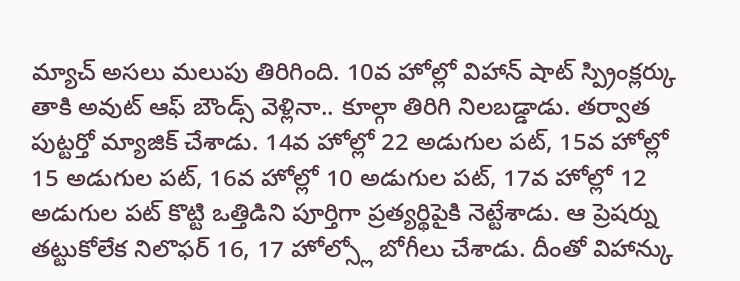మ్యాచ్ అసలు మలుపు తిరిగింది. 10వ హోల్లో విహాన్ షాట్ స్ప్రింక్లర్కు తాకి అవుట్ ఆఫ్ బౌండ్స్ వెళ్లినా.. కూల్గా తిరిగి నిలబడ్డాడు. తర్వాత పుట్టర్తో మ్యాజిక్ చేశాడు. 14వ హోల్లో 22 అడుగుల పట్, 15వ హోల్లో 15 అడుగుల పట్, 16వ హోల్లో 10 అడుగుల పట్, 17వ హోల్లో 12 అడుగుల పట్ కొట్టి ఒత్తిడిని పూర్తిగా ప్రత్యర్థిపైకి నెట్టేశాడు. ఆ ప్రెషర్ను తట్టుకోలేక నిలొఫర్ 16, 17 హోల్స్లో బోగీలు చేశాడు. దీంతో విహాన్కు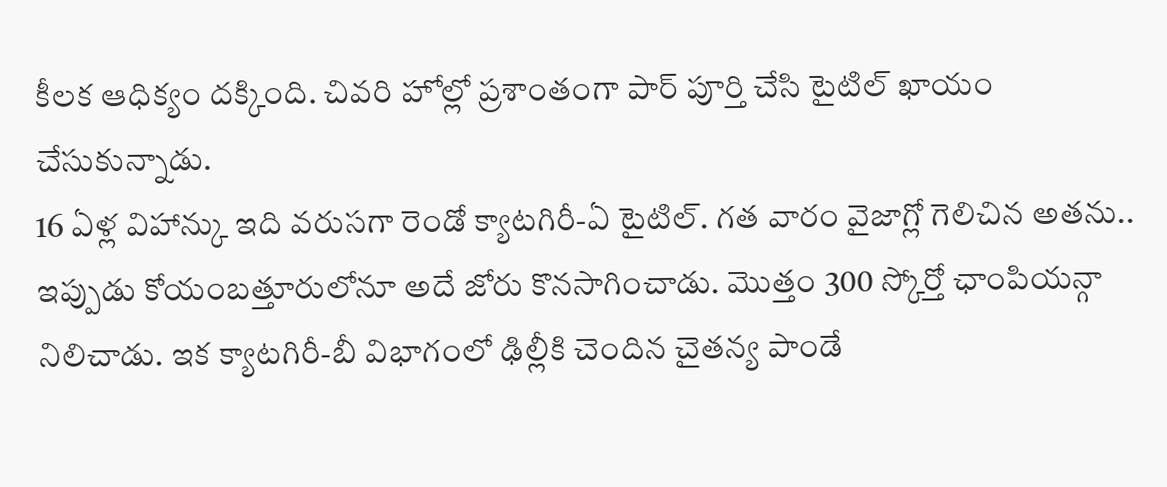కీలక ఆధిక్యం దక్కింది. చివరి హోల్లో ప్రశాంతంగా పార్ పూర్తి చేసి టైటిల్ ఖాయం చేసుకున్నాడు.
16 ఏళ్ల విహాన్కు ఇది వరుసగా రెండో క్యాటగిరీ-ఏ టైటిల్. గత వారం వైజాగ్లో గెలిచిన అతను.. ఇప్పుడు కోయంబత్తూరులోనూ అదే జోరు కొనసాగించాడు. మొత్తం 300 స్కోర్తో ఛాంపియన్గా నిలిచాడు. ఇక క్యాటగిరీ-బీ విభాగంలో ఢిల్లీకి చెందిన చైతన్య పాండే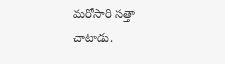మరోసారి సత్తా చాటాడు.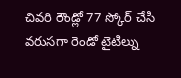చివరి రౌండ్లో 77 స్కోర్ చేసి వరుసగా రెండో టైటిల్ను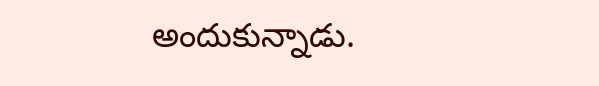అందుకున్నాడు.